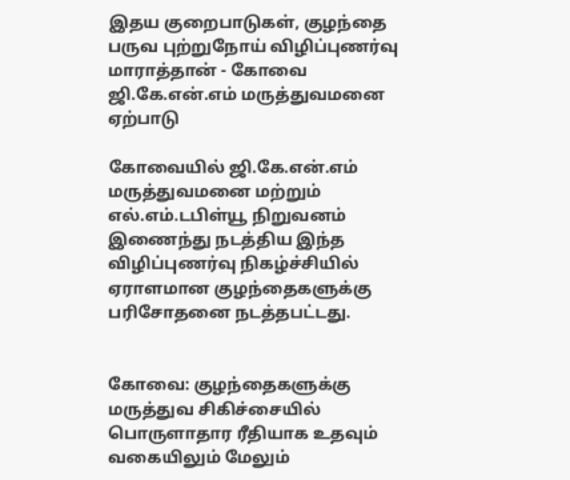இதய குறைபாடுகள், குழந்தை பருவ புற்றுநோய் விழிப்புணர்வு மாராத்தான் - கோவை ஜி.கே.என்.எம் மருத்துவமனை ஏற்பாடு

கோவையில் ஜி.கே.என்.எம் மருத்துவமனை மற்றும் எல்.எம்.டபிள்யூ நிறுவனம் இணைந்து நடத்திய இந்த விழிப்புணர்வு நிகழ்ச்சியில் ஏராளமான குழந்தைகளுக்கு பரிசோதனை நடத்தபட்டது.


கோவை: குழந்தைகளுக்கு மருத்துவ சிகிச்சையில் பொருளாதார ரீதியாக உதவும் வகையிலும் மேலும்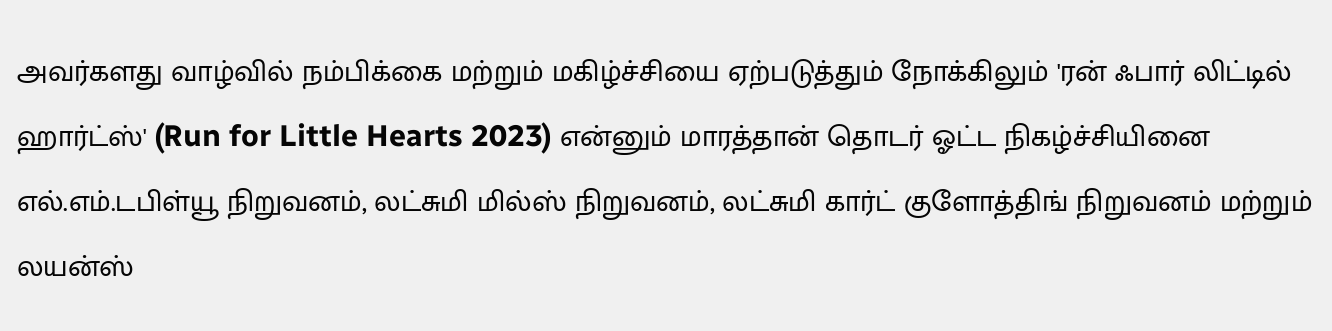அவர்களது வாழ்வில் நம்பிக்கை மற்றும் மகிழ்ச்சியை ஏற்படுத்தும் நோக்கிலும் 'ரன் ஃபார் லிட்டில் ஹார்ட்ஸ்' (Run for Little Hearts 2023) என்னும் மாரத்தான் தொடர் ஓட்ட நிகழ்ச்சியினை எல்.எம்.டபிள்யூ நிறுவனம், லட்சுமி மில்ஸ் நிறுவனம், லட்சுமி கார்ட் குளோத்திங் நிறுவனம் மற்றும் லயன்ஸ்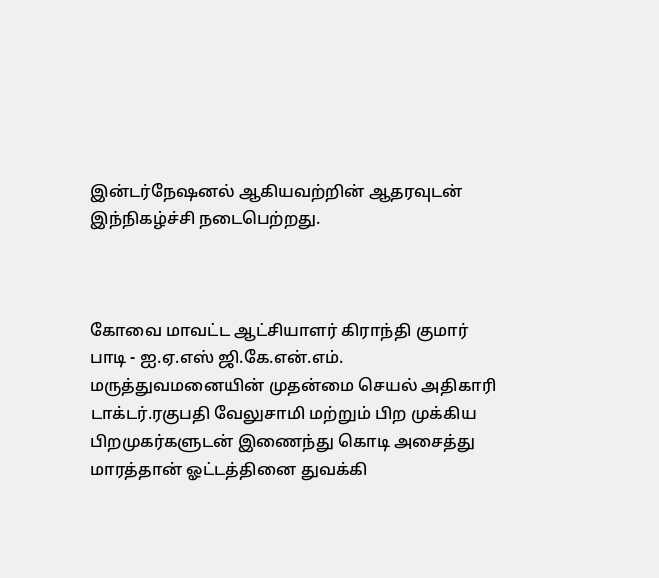இன்டர்நேஷனல் ஆகியவற்றின் ஆதரவுடன் இந்நிகழ்ச்சி நடைபெற்றது.



கோவை மாவட்ட ஆட்சியாளர் கிராந்தி குமார் பாடி - ஐ.ஏ.எஸ் ஜி.கே.என்.எம். மருத்துவமனையின் முதன்மை செயல் அதிகாரி டாக்டர்.ரகுபதி வேலுசாமி மற்றும் பிற முக்கிய பிறமுகர்களுடன் இணைந்து கொடி அசைத்து மாரத்தான் ஓட்டத்தினை துவக்கி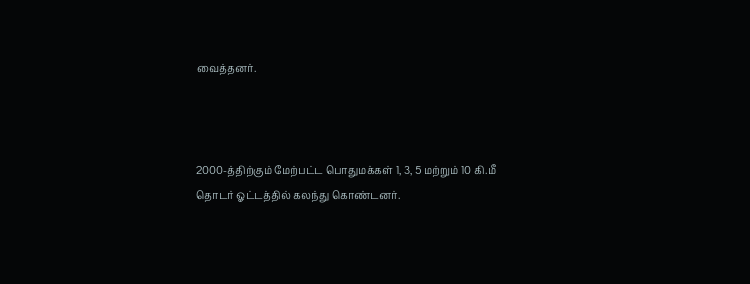வைத்தனர்.



2000-த்திற்கும் மேற்பட்ட பொதுமக்கள் 1, 3, 5 மற்றும் 10 கி.மீ தொடர் ஓட்டத்தில் கலந்து கொண்டனர்.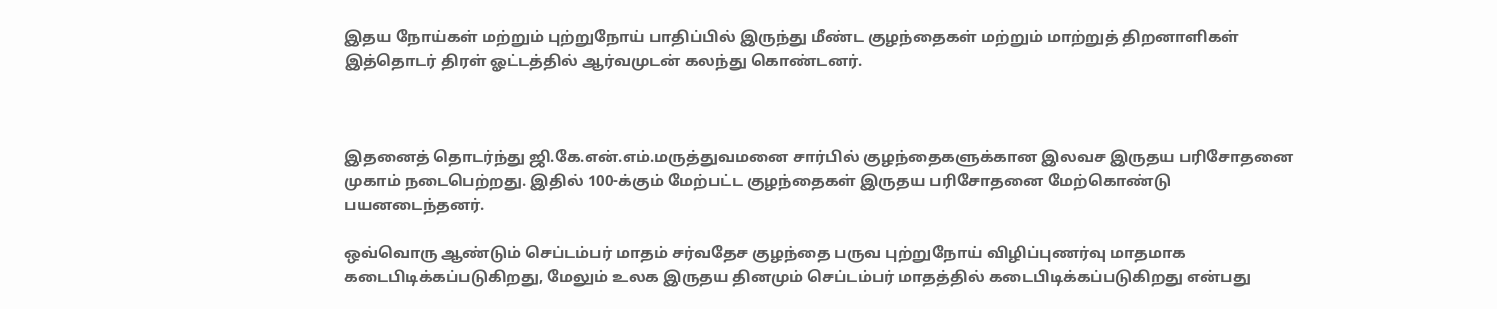இதய நோய்கள் மற்றும் புற்றுநோய் பாதிப்பில் இருந்து மீண்ட குழந்தைகள் மற்றும் மாற்றுத் திறனாளிகள் இத்தொடர் திரள் ஓட்டத்தில் ஆர்வமுடன் கலந்து கொண்டனர்.



இதனைத் தொடர்ந்து ஜி.கே.என்.எம்.மருத்துவமனை சார்பில் குழந்தைகளுக்கான இலவச இருதய பரிசோதனை முகாம் நடைபெற்றது. இதில் 100-க்கும் மேற்பட்ட குழந்தைகள் இருதய பரிசோதனை மேற்கொண்டு பயனடைந்தனர்.

ஒவ்வொரு ஆண்டும் செப்டம்பர் மாதம் சர்வதேச குழந்தை பருவ புற்றுநோய் விழிப்புணர்வு மாதமாக கடைபிடிக்கப்படுகிறது, மேலும் உலக இருதய தினமும் செப்டம்பர் மாதத்தில் கடைபிடிக்கப்படுகிறது என்பது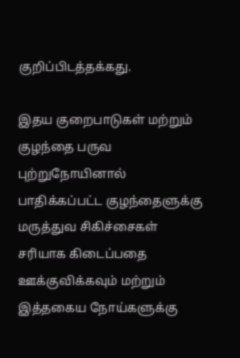குறிப்பிடத்தக்கது.

இதய குறைபாடுகள் மற்றும் குழந்தை பருவ புற்றுநோயினால் பாதிக்கப்பட்ட குழந்தைளுக்கு மருத்துவ சிகிச்சைகள் சரியாக கிடைப்பதை ஊக்குவிக்கவும் மற்றும் இத்தகைய நோய்களுக்கு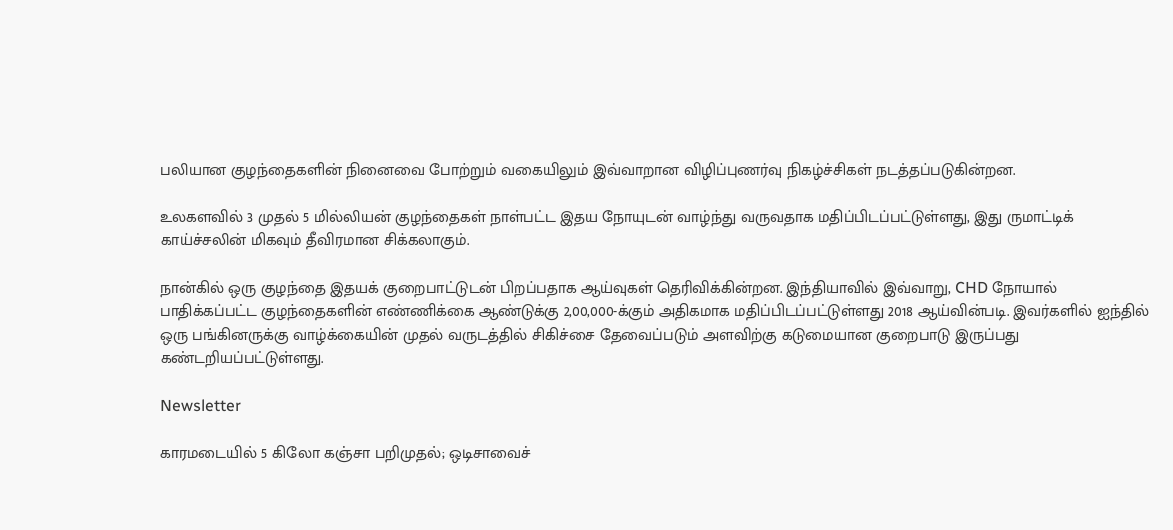பலியான குழந்தைகளின் நினைவை போற்றும் வகையிலும் இவ்வாறான விழிப்புணர்வு நிகழ்ச்சிகள் நடத்தப்படுகின்றன.

உலகளவில் 3 முதல் 5 மில்லியன் குழந்தைகள் நாள்பட்ட இதய நோயுடன் வாழ்ந்து வருவதாக மதிப்பிடப்பட்டுள்ளது, இது ருமாட்டிக் காய்ச்சலின் மிகவும் தீவிரமான சிக்கலாகும்.

நான்கில் ஒரு குழந்தை இதயக் குறைபாட்டுடன் பிறப்பதாக ஆய்வுகள் தெரிவிக்கின்றன. இந்தியாவில் இவ்வாறு, CHD நோயால் பாதிக்கப்பட்ட குழந்தைகளின் எண்ணிக்கை ஆண்டுக்கு 2,00,000-க்கும் அதிகமாக மதிப்பிடப்பட்டுள்ளது 2018 ஆய்வின்படி. இவர்களில் ஐந்தில் ஒரு பங்கினருக்கு வாழ்க்கையின் முதல் வருடத்தில் சிகிச்சை தேவைப்படும் அளவிற்கு கடுமையான குறைபாடு இருப்பது கண்டறியப்பட்டுள்ளது.

Newsletter

காரமடையில் 5 கிலோ கஞ்சா பறிமுதல்; ஒடிசாவைச்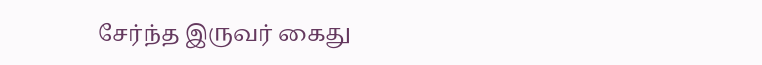சேர்ந்த இருவர் கைது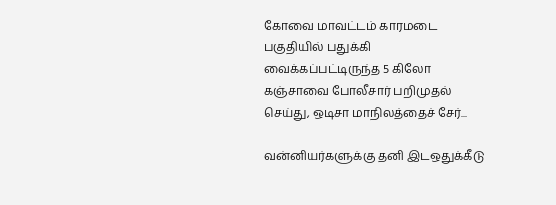கோவை மாவட்டம் காரமடை பகுதியில் பதுக்கி வைக்கப்பட்டிருந்த 5 கிலோ கஞ்சாவை போலீசார் பறிமுதல் செய்து, ஒடிசா மாநிலத்தைச் சேர்...

வன்னியர்களுக்கு தனி இடஒதுக்கீடு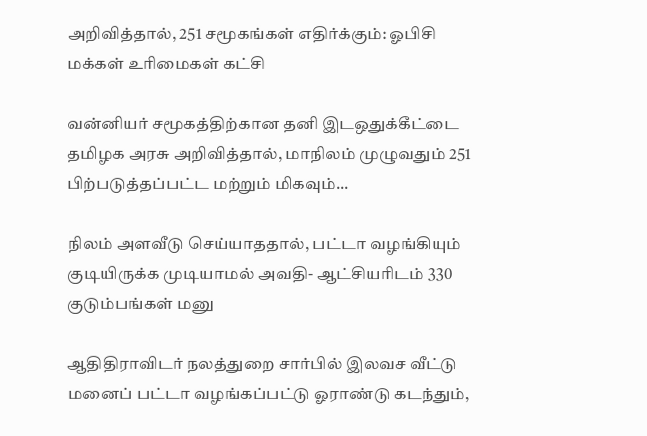அறிவித்தால், 251 சமூகங்கள் எதிர்க்கும்: ஓபிசி மக்கள் உரிமைகள் கட்சி

வன்னியர் சமூகத்திற்கான தனி இடஒதுக்கீட்டை தமிழக அரசு அறிவித்தால், மாநிலம் முழுவதும் 251 பிற்படுத்தப்பட்ட மற்றும் மிகவும்...

நிலம் அளவீடு செய்யாததால், பட்டா வழங்கியும் குடியிருக்க முடியாமல் அவதி- ஆட்சியரிடம் 330 குடும்பங்கள் மனு

ஆதிதிராவிடர் நலத்துறை சார்பில் இலவச வீட்டு மனைப் பட்டா வழங்கப்பட்டு ஓராண்டு கடந்தும்,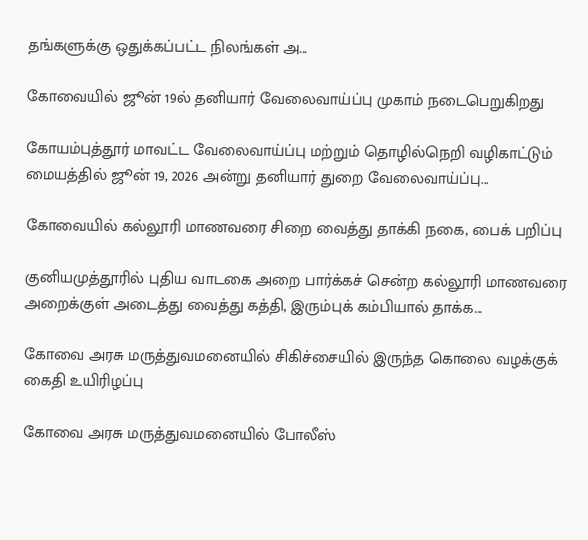தங்களுக்கு ஒதுக்கப்பட்ட நிலங்கள் அ...

கோவையில் ஜூன் 19ல் தனியார் வேலைவாய்ப்பு முகாம் நடைபெறுகிறது

கோயம்புத்தூர் மாவட்ட வேலைவாய்ப்பு மற்றும் தொழில்நெறி வழிகாட்டும் மையத்தில் ஜூன் 19, 2026 அன்று தனியார் துறை வேலைவாய்ப்பு...

கோவையில் கல்லூரி மாணவரை சிறை வைத்து தாக்கி நகை, பைக் பறிப்பு

குனியமுத்தூரில் புதிய வாடகை அறை பார்க்கச் சென்ற கல்லூரி மாணவரை அறைக்குள் அடைத்து வைத்து கத்தி, இரும்புக் கம்பியால் தாக்க...

கோவை அரசு மருத்துவமனையில் சிகிச்சையில் இருந்த கொலை வழக்குக் கைதி உயிரிழப்பு

கோவை அரசு மருத்துவமனையில் போலீஸ்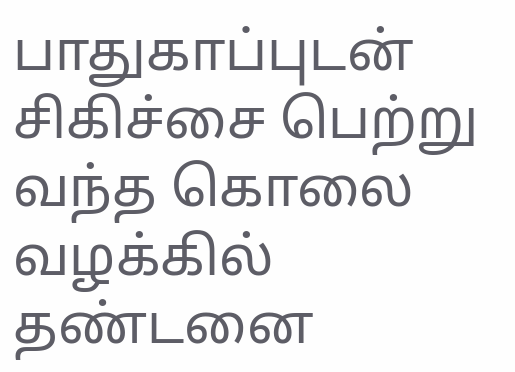பாதுகாப்புடன் சிகிச்சை பெற்று வந்த கொலை வழக்கில் தண்டனை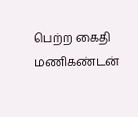பெற்ற கைதி மணிகண்டன்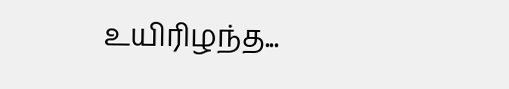உயிரிழந்த...